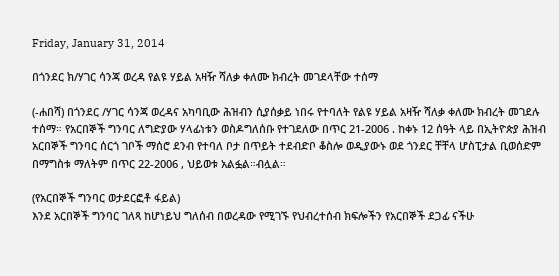Friday, January 31, 2014

በጎንደር ክ/ሃገር ሳንጃ ወረዳ የልዩ ሃይል አዛዥ ሻለቃ ቀለሙ ክብረት መገደላቸው ተሰማ

(-ሐበሻ) በጎንደር /ሃገር ሳንጃ ወረዳና አካባቢው ሕዝብን ሲያሰቃይ ነበሩ የተባለት የልዩ ሃይል አዛዥ ሻለቃ ቀለሙ ክብረት መገደሉ ተሰማ። የአርበኞች ግንባር ለግድያው ሃላፊነቱን ወስዶግለሰቡ የተገደለው በጥር 21-2006 . ከቀኑ 12 ሰዓት ላይ በኢትዮጵያ ሕዝብ አርበኞች ግንባር ሰርጎ ገቦች ማሰሮ ደንብ የተባለ ቦታ በጥይት ተደብድቦ ቆስሎ ወዲያውኑ ወደ ጎንደር ቸቸላ ሆስፒታል ቢወሰድም በማግስቱ ማለትም በጥር 22-2006 , ህይወቱ አልፏል።ብሏል።

(የአርበኞች ግንባር ወታደርፎቶ ፋይል)
እንደ አርበኞች ግንባር ገለጻ ከሆነይህ ግለሰብ በወረዳው የሚገኙ የህብረተሰብ ክፍሎችን የአርበኞች ደጋፊ ናችሁ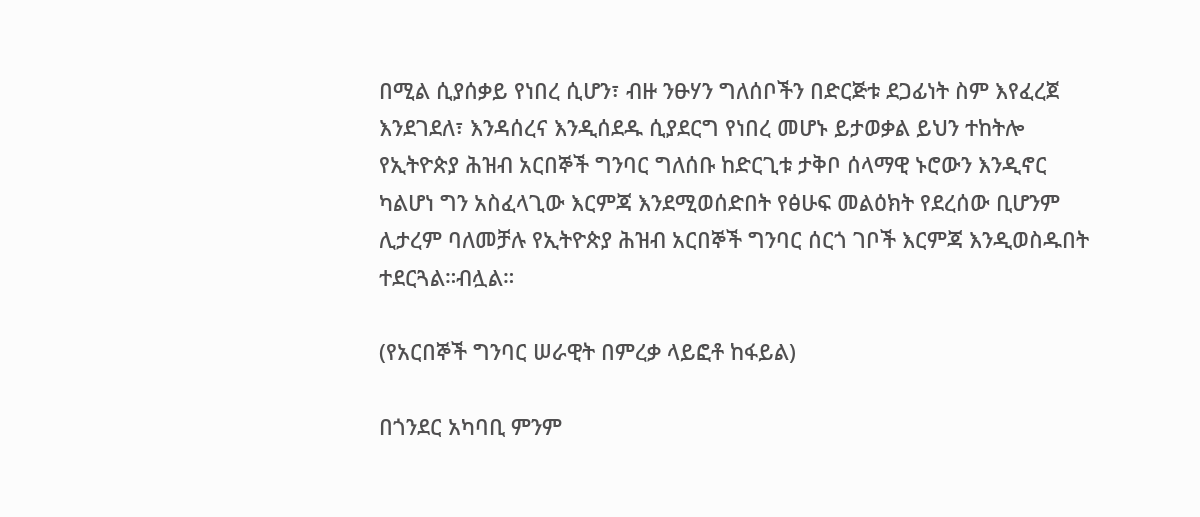በሚል ሲያሰቃይ የነበረ ሲሆን፣ ብዙ ንፁሃን ግለሰቦችን በድርጅቱ ደጋፊነት ስም እየፈረጀ እንደገደለ፣ እንዳሰረና እንዲሰደዱ ሲያደርግ የነበረ መሆኑ ይታወቃል ይህን ተከትሎ የኢትዮጵያ ሕዝብ አርበኞች ግንባር ግለሰቡ ከድርጊቱ ታቅቦ ሰላማዊ ኑሮውን እንዲኖር ካልሆነ ግን አስፈላጊው እርምጃ እንደሚወሰድበት የፅሁፍ መልዕክት የደረሰው ቢሆንም ሊታረም ባለመቻሉ የኢትዮጵያ ሕዝብ አርበኞች ግንባር ሰርጎ ገቦች እርምጃ እንዲወስዱበት ተደርጓል።ብሏል።

(የአርበኞች ግንባር ሠራዊት በምረቃ ላይፎቶ ከፋይል)

በጎንደር አካባቢ ምንም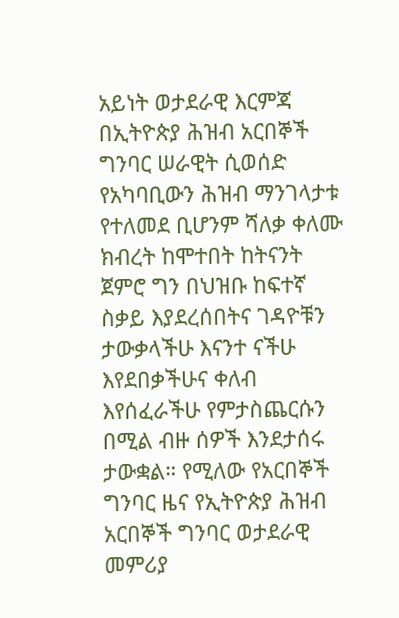አይነት ወታደራዊ እርምጃ በኢትዮጵያ ሕዝብ አርበኞች ግንባር ሠራዊት ሲወሰድ የአካባቢውን ሕዝብ ማንገላታቱ የተለመደ ቢሆንም ሻለቃ ቀለሙ ክብረት ከሞተበት ከትናንት ጀምሮ ግን በህዝቡ ከፍተኛ ስቃይ እያደረሰበትና ገዳዮቹን ታውቃላችሁ እናንተ ናችሁ እየደበቃችሁና ቀለብ እየሰፈራችሁ የምታስጨርሱን በሚል ብዙ ሰዎች እንደታሰሩ ታውቋል። የሚለው የአርበኞች ግንባር ዜና የኢትዮጵያ ሕዝብ አርበኞች ግንባር ወታደራዊ መምሪያ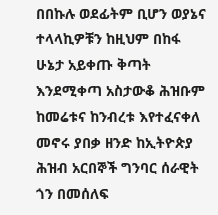በበኩሉ ወደፊትም ቢሆን ወያኔና ተላላኪዎቹን ከዚህም በከፋ ሁኔታ አይቀጡ ቅጣት እንደሚቀጣ አስታውቆ ሕዝቡም ከመሬቱና ከንብረቱ እየተፈናቀለ መኖሩ ያበቃ ዘንድ ከኢትዮጵያ ሕዝብ አርበኞች ግንባር ሰራዊት ጎን በመሰለፍ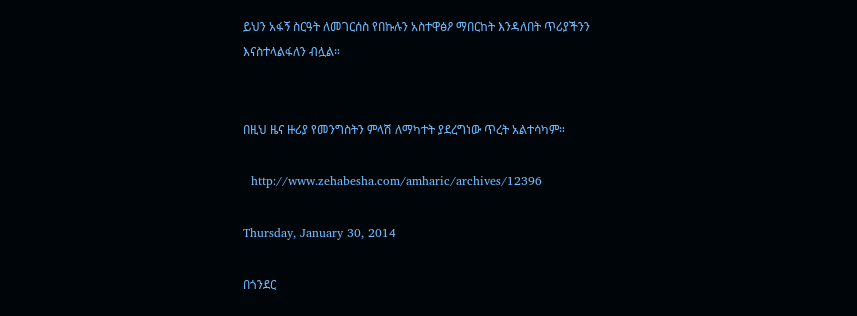ይህን አፋኝ ስርዓት ለመገርሰስ የበኩሉን አስተዋፅዖ ማበርከት እንዳለበት ጥሪያችንን እናስተላልፋለን ብሏል።


በዚህ ዜና ዙሪያ የመንግስትን ምላሽ ለማካተት ያደረግነው ጥረት አልተሳካም።

  http://www.zehabesha.com/amharic/archives/12396

Thursday, January 30, 2014

በጎንደር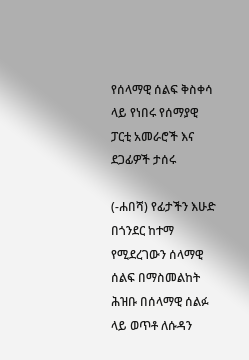የሰላማዊ ሰልፍ ቅስቀሳ ላይ የነበሩ የሰማያዊ ፓርቲ አመራሮች እና ደጋፊዎች ታሰሩ

(-ሐበሻ) የፊታችን እሁድ በጎንደር ከተማ የሚደረገውን ሰላማዊ ሰልፍ በማስመልከት ሕዝቡ በሰላማዊ ሰልፉ ላይ ወጥቶ ለሱዳን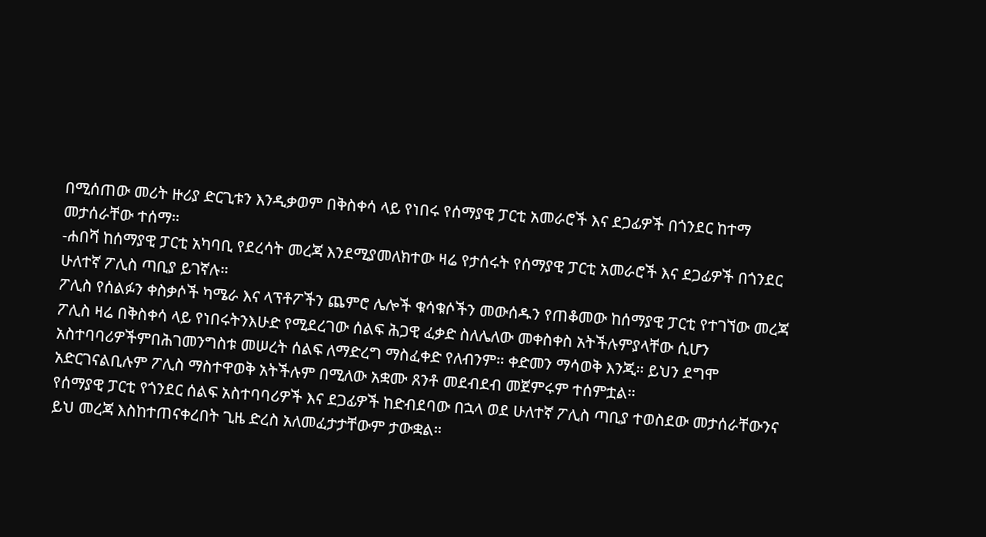በሚሰጠው መሪት ዙሪያ ድርጊቱን እንዲቃወም በቅስቀሳ ላይ የነበሩ የሰማያዊ ፓርቲ አመራሮች እና ደጋፊዎች በጎንደር ከተማ መታሰራቸው ተሰማ።
-ሐበሻ ከሰማያዊ ፓርቲ አካባቢ የደረሳት መረጃ እንደሚያመለክተው ዛሬ የታሰሩት የሰማያዊ ፓርቲ አመራሮች እና ደጋፊዎች በጎንደር ሁለተኛ ፖሊስ ጣቢያ ይገኛሉ።
ፖሊስ የሰልፉን ቀስቃሶች ካሜራ እና ላፕቶፖችን ጨምሮ ሌሎች ቁሳቁሶችን መውሰዱን የጠቆመው ከሰማያዊ ፓርቲ የተገኘው መረጃ ፖሊስ ዛሬ በቅስቀሳ ላይ የነበሩትንእሁድ የሚደረገው ሰልፍ ሕጋዊ ፈቃድ ስለሌለው መቀስቀስ አትችሉምያላቸው ሲሆን አስተባባሪዎችምበሕገመንግስቱ መሠረት ሰልፍ ለማድረግ ማስፈቀድ የለብንም። ቀድመን ማሳወቅ እንጂ። ይህን ደግሞ አድርገናልቢሉም ፖሊስ ማስተዋወቅ አትችሉም በሚለው አቋሙ ጸንቶ መደብደብ መጀምሩም ተሰምቷል።
የሰማያዊ ፓርቲ የጎንደር ሰልፍ አስተባባሪዎች እና ደጋፊዎች ከድብደባው በኋላ ወደ ሁለተኛ ፖሊስ ጣቢያ ተወስደው መታሰራቸውንና ይህ መረጃ እስከተጠናቀረበት ጊዜ ድረስ አለመፈታታቸውም ታውቋል።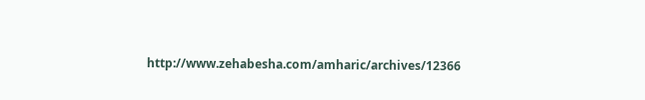http://www.zehabesha.com/amharic/archives/12366